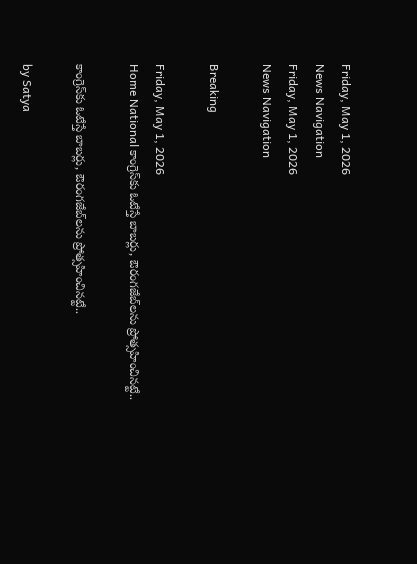Friday, May 1, 2026
News Navigation
Friday, May 1, 2026
News Navigation

Breaking

Friday, May 1, 2026
Home National కాంగ్రెస్‌కు ఓటేస్తే బాబర్లు, ఔరంగజేబ్‌లను ప్రోత్సహించినట్టే..

కాంగ్రెస్‌కు ఓటేస్తే బాబర్లు, ఔరంగజేబ్‌లను ప్రోత్సహించినట్టే..

by Satya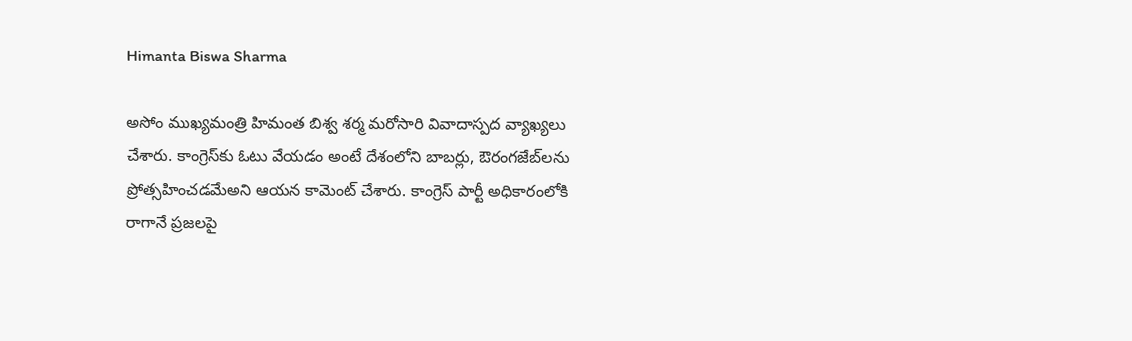Himanta Biswa Sharma

అసోం ముఖ్యమంత్రి హిమంత బిశ్వ శర్మ మరోసారి వివాదాస్పద వ్యాఖ్యలు చేశారు. కాంగ్రెస్‌కు ఓటు వేయడం అంటే దేశంలోని బాబర్లు, ఔరంగజేబ్‌లను ప్రోత్సహించడమేఅని ఆయన కామెంట్ చేశారు. కాంగ్రెస్ పార్టీ అధికారంలోకి రాగానే ప్రజలపై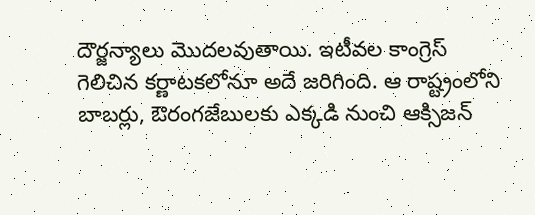దౌర్జన్యాలు మొదలవుతాయి. ఇటీవల కాంగ్రెస్ గెలిచిన కర్ణాటకలోనూ అదే జరిగింది. ఆ రాష్ట్రంలోని బాబర్లు, ఔరంగజేబులకు ఎక్కడి నుంచి ఆక్సిజన్‌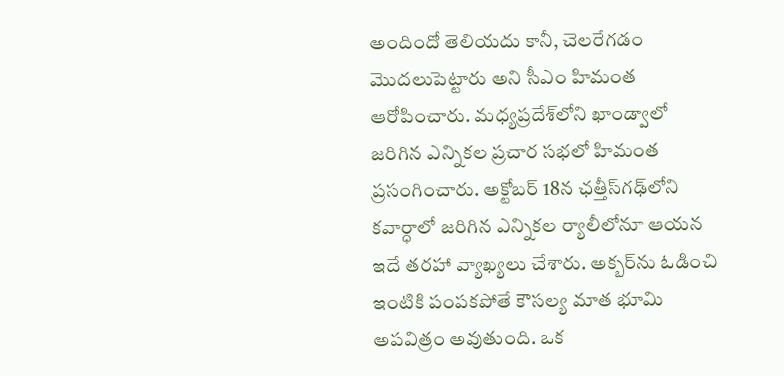అందిందో తెలియదు కానీ, చెలరేగడం మొదలుపెట్టారు అని సీఎం హిమంత ఆరోపించారు. మధ్యప్రదేశ్‌లోని ఖాండ్వాలో జరిగిన ఎన్నికల ప్రచార సభలో హిమంత ప్రసంగించారు. అక్టోబర్ 18న ఛత్తీస్‌గఢ్‌లోని కవార్ధాలో జరిగిన ఎన్నికల ర్యాలీలోనూ ఆయన ఇదే తరహా వ్యాఖ్యలు చేశారు. అక్బర్‌ను ఓడించి ఇంటికి పంపకపోతే కౌసల్య మాత భూమి అపవిత్రం అవుతుంది. ఒక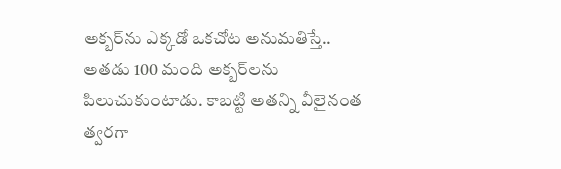అక్బర్‌ను ఎక్కడో ఒకచోట అనుమతిస్తే.. అతడు 100 మంది అక్బర్‌లను పిలుచుకుంటాడు. కాబట్టి అతన్ని వీలైనంత త్వరగా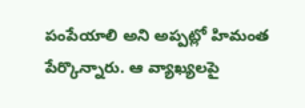పంపేయాలి అని అప్పట్లో హిమంత పేర్కొన్నారు. ఆ వ్యాఖ్యలపై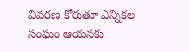వివరణ కోరుతూ ఎన్నికల సంఘం ఆయనకు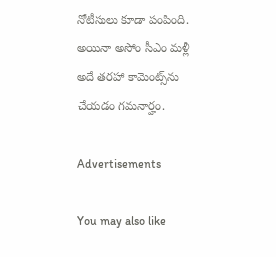నోటీసులు కూడా పంపింది. అయినా అసోం సీఎం మళ్లీ అదే తరహా కామెంట్స్‌ను చేయడం గమనార్హం.

Advertisements

You may also like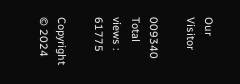Our Visitor

009340
Total views : 61775

Copyright © 2024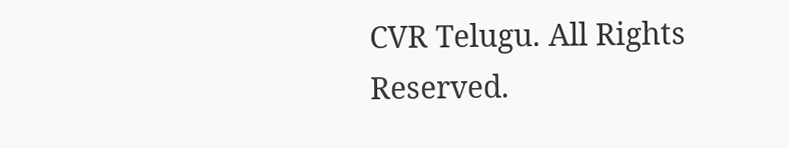CVR Telugu. All Rights Reserved.